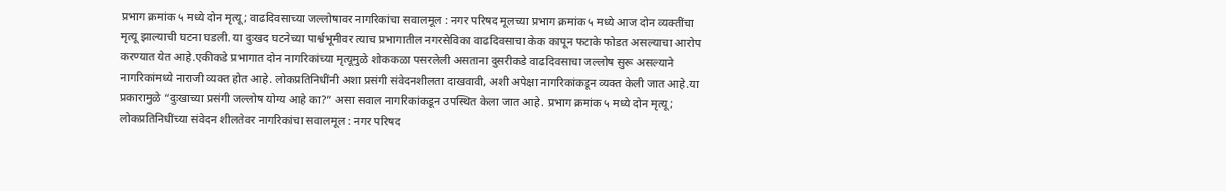प्रभाग क्रमांक ५ मध्ये दोन मृत्यू; वाढदिवसाच्या जल्लोषावर नागरिकांचा सवालमूल : नगर परिषद मूलच्या प्रभाग क्रमांक ५ मध्ये आज दोन व्यक्तींचा मृत्यू झाल्याची घटना घडली. या दुःखद घटनेच्या पार्श्वभूमीवर त्याच प्रभागातील नगरसेविका वाढदिवसाचा केक कापून फटाके फोडत असल्याचा आरोप करण्यात येत आहे.एकीकडे प्रभागात दोन नागरिकांच्या मृत्यूमुळे शोककळा पसरलेली असताना दुसरीकडे वाढदिवसाचा जल्लोष सुरू असल्याने नागरिकांमध्ये नाराजी व्यक्त होत आहे. लोकप्रतिनिधींनी अशा प्रसंगी संवेदनशीलता दाखवावी, अशी अपेक्षा नागरिकांकडून व्यक्त केली जात आहे.या प्रकारामुळे “दुःखाच्या प्रसंगी जल्लोष योग्य आहे का?” असा सवाल नागरिकांकडून उपस्थित केला जात आहे. प्रभाग क्रमांक ५ मध्ये दोन मृत्यू; लोकप्रतिनिधींच्या संवेदन शीलतेवर नागरिकांचा सवालमूल : नगर परिषद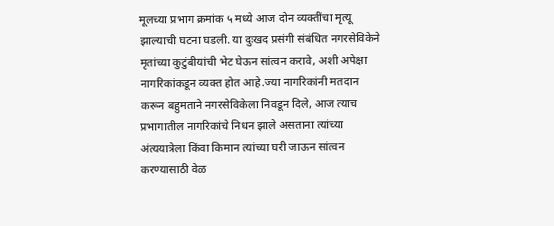मूलच्या प्रभाग क्रमांक ५ मध्ये आज दोन व्यक्तींचा मृत्यू झाल्याची घटना घडली. या दुःखद प्रसंगी संबंधित नगरसेविकेने मृतांच्या कुटुंबीयांची भेट घेऊन सांत्वन करावे, अशी अपेक्षा नागरिकांकडून व्यक्त होत आहे.ज्या नागरिकांनी मतदान करून बहुमताने नगरसेविकेला निवडून दिले, आज त्याच प्रभागातील नागरिकांचे निधन झाले असताना त्यांच्या अंत्ययात्रेला किंवा किमान त्यांच्या घरी जाऊन सांत्वन करण्यासाठी वेळ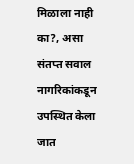मिळाला नाही का?, असा संतप्त सवाल नागरिकांकडून उपस्थित केला जात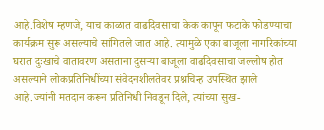आहे.विशेष म्हणजे, याच काळात वाढदिवसाचा केक कापून फटाके फोडण्याचा कार्यक्रम सुरू असल्याचे सांगितले जात आहे. त्यामुळे एका बाजूला नागरिकांच्या घरात दुःखाचे वातावरण असताना दुसऱ्या बाजूला वाढदिवसाचा जल्लोष होत असल्याने लोकप्रतिनिधींच्या संवेदनशीलतेवर प्रश्नचिन्ह उपस्थित झाले आहे.ज्यांनी मतदान करून प्रतिनिधी निवडून दिले, त्यांच्या सुख-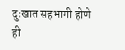दुःखात सहभागी होणे ही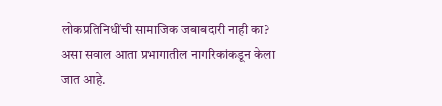लोकप्रतिनिधींची सामाजिक जबाबदारी नाही का? असा सवाल आता प्रभागातील नागरिकांकडून केला जात आहे.